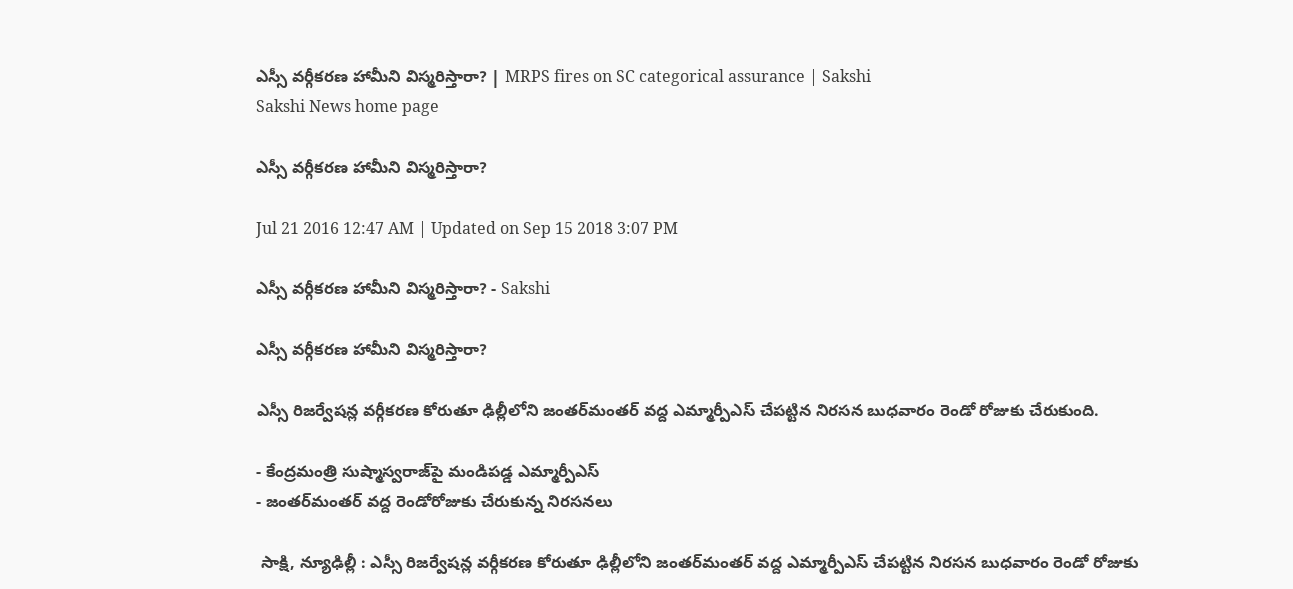ఎస్సీ వర్గీకరణ హామీని విస్మరిస్తారా? | MRPS fires on SC categorical assurance | Sakshi
Sakshi News home page

ఎస్సీ వర్గీకరణ హామీని విస్మరిస్తారా?

Jul 21 2016 12:47 AM | Updated on Sep 15 2018 3:07 PM

ఎస్సీ వర్గీకరణ హామీని విస్మరిస్తారా? - Sakshi

ఎస్సీ వర్గీకరణ హామీని విస్మరిస్తారా?

ఎస్సీ రిజర్వేషన్ల వర్గీకరణ కోరుతూ ఢిల్లీలోని జంతర్‌మంతర్ వద్ద ఎమ్మార్పీఎస్ చేపట్టిన నిరసన బుధవారం రెండో రోజుకు చేరుకుంది.

- కేంద్రమంత్రి సుష్మాస్వరాజ్‌పై మండిపడ్డ ఎమ్మార్పీఎస్
- జంతర్‌మంతర్ వద్ద రెండోరోజుకు చేరుకున్న నిరసనలు

 సాక్షి, న్యూఢిల్లీ : ఎస్సీ రిజర్వేషన్ల వర్గీకరణ కోరుతూ ఢిల్లీలోని జంతర్‌మంతర్ వద్ద ఎమ్మార్పీఎస్ చేపట్టిన నిరసన బుధవారం రెండో రోజుకు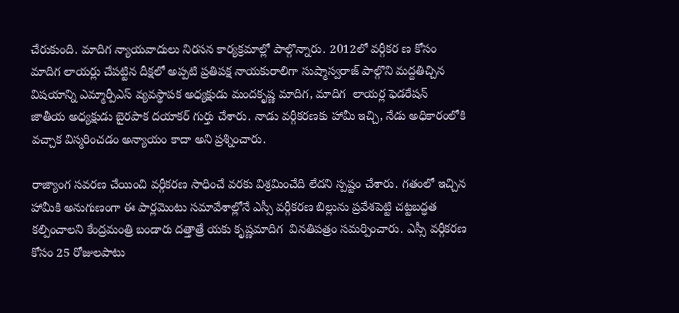చేరుకుంది. మాదిగ న్యాయవాదులు నిరసన కార్యక్రమాల్లో పాల్గొన్నారు. 2012లో వర్గీకర ణ కోసం మాదిగ లాయర్లు చేపట్టిన దీక్షలో అప్పటి ప్రతిపక్ష నాయకురాలిగా సుష్మాస్వరాజ్ పాల్గొని మద్దతిచ్చిన విషయాన్ని ఎమ్మార్పీఎస్ వ్యవస్థాపక అధ్యక్షుడు మందకృష్ణ మాదిగ, మాదిగ  లాయర్ల ఫెడరేషన్  జాతీయ అధ్యక్షుడు బైరపాక దయాకర్ గుర్తు చేశారు. నాడు వర్గీకరణకు హామీ ఇచ్చి, నేడు అధికారంలోకి వచ్చాక విస్మరించడం అన్యాయం కాదా అని ప్రశ్నించారు.

రాజ్యాంగ సవరణ చేయించి వర్గీకరణ సాధించే వరకు విశ్రమించేది లేదని స్పష్టం చేశారు. గతంలో ఇచ్చిన హామీకి అనుగుణంగా ఈ పార్లమెంటు సమావేశాల్లోనే ఎస్సీ వర్గీకరణ బిల్లును ప్రవేశపెట్టి చట్టబద్ధత కల్పించాలని కేంద్రమంత్రి బండారు దత్తాత్రే యకు కృష్ణమాదిగ  వినతిపత్రం సమర్పించారు. ఎస్సీ వర్గీకరణ కోసం 25 రోజులపాటు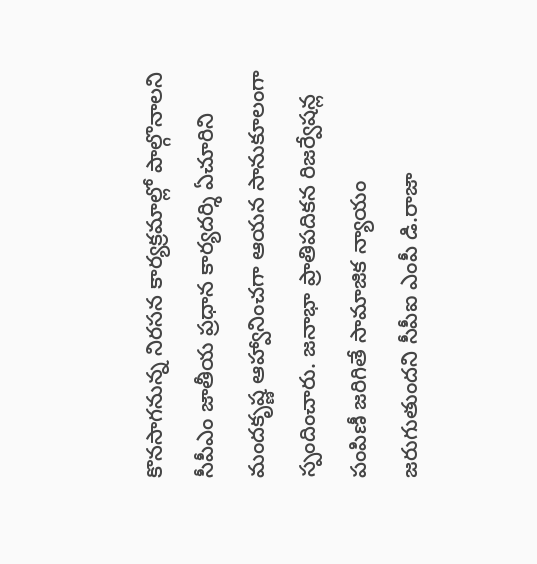కొనసాగనున్న నిరసన కార్యక్రమాల్లో పాల్గొనాలని సీపీఎం జాతీయ ప్రధాన కార్యదర్శి ఏచూరిని మందకృష్ణ ఆహ్వానించగా ఆయన సానుకూలంగా స్పందించారు. జనాభా ప్రాతిపదికన రిజర్వేషన్ల పంపిణీ జరిగితే సామాజిక న్యాయం జరుగుతుందని సీపీఐ ఎంపీ డి.రాజా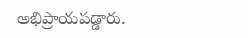అభిప్రాయపడ్డారు.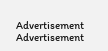Advertisement
Advertisement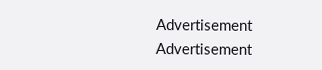Advertisement
Advertisement